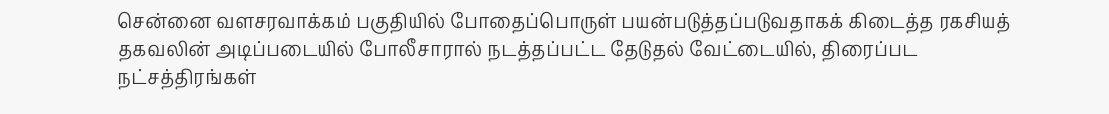சென்னை வளசரவாக்கம் பகுதியில் போதைப்பொருள் பயன்படுத்தப்படுவதாகக் கிடைத்த ரகசியத் தகவலின் அடிப்படையில் போலீசாரால் நடத்தப்பட்ட தேடுதல் வேட்டையில், திரைப்பட நட்சத்திரங்கள்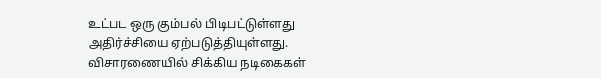உட்பட ஒரு கும்பல் பிடிபட்டுள்ளது அதிர்ச்சியை ஏற்படுத்தியுள்ளது.
விசாரணையில் சிக்கிய நடிகைகள்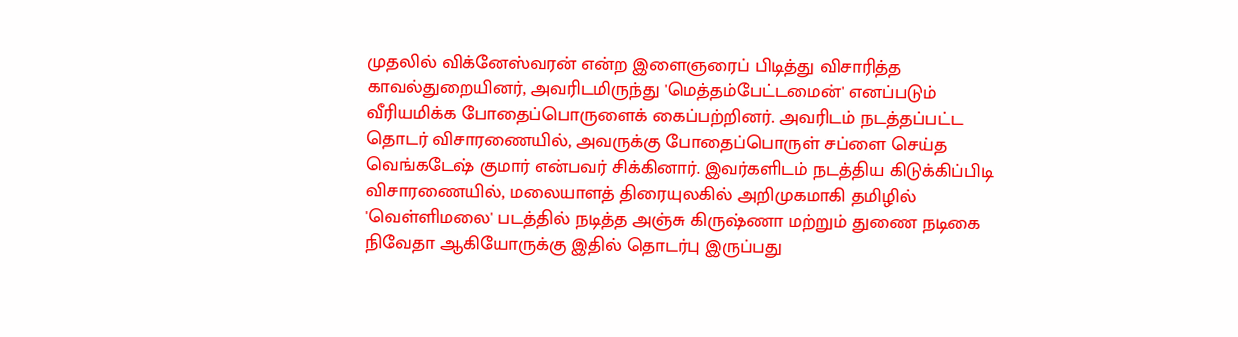முதலில் விக்னேஸ்வரன் என்ற இளைஞரைப் பிடித்து விசாரித்த காவல்துறையினர், அவரிடமிருந்து 'மெத்தம்பேட்டமைன்' எனப்படும் வீரியமிக்க போதைப்பொருளைக் கைப்பற்றினர். அவரிடம் நடத்தப்பட்ட தொடர் விசாரணையில், அவருக்கு போதைப்பொருள் சப்ளை செய்த வெங்கடேஷ் குமார் என்பவர் சிக்கினார். இவர்களிடம் நடத்திய கிடுக்கிப்பிடி விசாரணையில், மலையாளத் திரையுலகில் அறிமுகமாகி தமிழில் 'வெள்ளிமலை' படத்தில் நடித்த அஞ்சு கிருஷ்ணா மற்றும் துணை நடிகை நிவேதா ஆகியோருக்கு இதில் தொடர்பு இருப்பது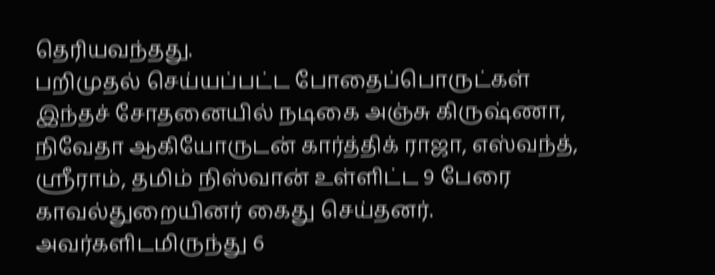தெரியவந்தது.
பறிமுதல் செய்யப்பட்ட போதைப்பொருட்கள்
இந்தச் சோதனையில் நடிகை அஞ்சு கிருஷ்ணா, நிவேதா ஆகியோருடன் கார்த்திக் ராஜா, எஸ்வந்த், ஸ்ரீராம், தமிம் நிஸ்வான் உள்ளிட்ட 9 பேரை காவல்துறையினர் கைது செய்தனர். அவர்களிடமிருந்து 6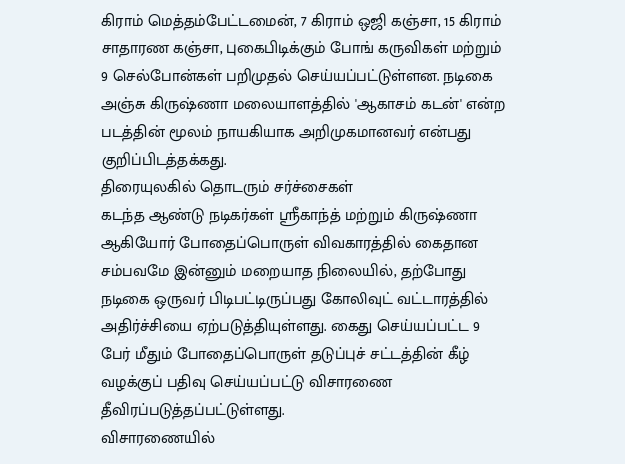கிராம் மெத்தம்பேட்டமைன், 7 கிராம் ஒஜி கஞ்சா, 15 கிராம் சாதாரண கஞ்சா, புகைபிடிக்கும் போங் கருவிகள் மற்றும் 9 செல்போன்கள் பறிமுதல் செய்யப்பட்டுள்ளன. நடிகை அஞ்சு கிருஷ்ணா மலையாளத்தில் 'ஆகாசம் கடன்' என்ற படத்தின் மூலம் நாயகியாக அறிமுகமானவர் என்பது குறிப்பிடத்தக்கது.
திரையுலகில் தொடரும் சர்ச்சைகள்
கடந்த ஆண்டு நடிகர்கள் ஸ்ரீகாந்த் மற்றும் கிருஷ்ணா ஆகியோர் போதைப்பொருள் விவகாரத்தில் கைதான சம்பவமே இன்னும் மறையாத நிலையில், தற்போது நடிகை ஒருவர் பிடிபட்டிருப்பது கோலிவுட் வட்டாரத்தில் அதிர்ச்சியை ஏற்படுத்தியுள்ளது. கைது செய்யப்பட்ட 9 பேர் மீதும் போதைப்பொருள் தடுப்புச் சட்டத்தின் கீழ் வழக்குப் பதிவு செய்யப்பட்டு விசாரணை தீவிரப்படுத்தப்பட்டுள்ளது.
விசாரணையில்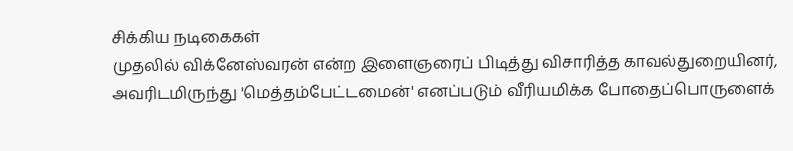சிக்கிய நடிகைகள்
முதலில் விக்னேஸ்வரன் என்ற இளைஞரைப் பிடித்து விசாரித்த காவல்துறையினர், அவரிடமிருந்து 'மெத்தம்பேட்டமைன்' எனப்படும் வீரியமிக்க போதைப்பொருளைக்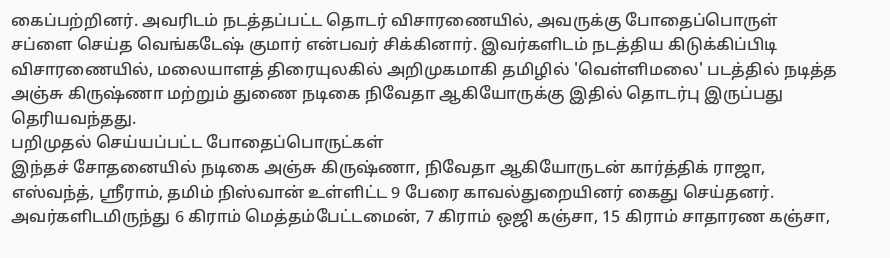கைப்பற்றினர். அவரிடம் நடத்தப்பட்ட தொடர் விசாரணையில், அவருக்கு போதைப்பொருள் சப்ளை செய்த வெங்கடேஷ் குமார் என்பவர் சிக்கினார். இவர்களிடம் நடத்திய கிடுக்கிப்பிடி விசாரணையில், மலையாளத் திரையுலகில் அறிமுகமாகி தமிழில் 'வெள்ளிமலை' படத்தில் நடித்த அஞ்சு கிருஷ்ணா மற்றும் துணை நடிகை நிவேதா ஆகியோருக்கு இதில் தொடர்பு இருப்பது தெரியவந்தது.
பறிமுதல் செய்யப்பட்ட போதைப்பொருட்கள்
இந்தச் சோதனையில் நடிகை அஞ்சு கிருஷ்ணா, நிவேதா ஆகியோருடன் கார்த்திக் ராஜா, எஸ்வந்த், ஸ்ரீராம், தமிம் நிஸ்வான் உள்ளிட்ட 9 பேரை காவல்துறையினர் கைது செய்தனர். அவர்களிடமிருந்து 6 கிராம் மெத்தம்பேட்டமைன், 7 கிராம் ஒஜி கஞ்சா, 15 கிராம் சாதாரண கஞ்சா,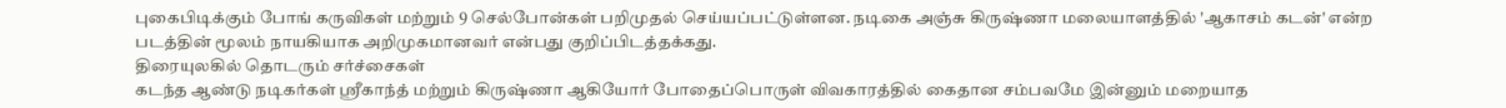புகைபிடிக்கும் போங் கருவிகள் மற்றும் 9 செல்போன்கள் பறிமுதல் செய்யப்பட்டுள்ளன. நடிகை அஞ்சு கிருஷ்ணா மலையாளத்தில் 'ஆகாசம் கடன்' என்ற படத்தின் மூலம் நாயகியாக அறிமுகமானவர் என்பது குறிப்பிடத்தக்கது.
திரையுலகில் தொடரும் சர்ச்சைகள்
கடந்த ஆண்டு நடிகர்கள் ஸ்ரீகாந்த் மற்றும் கிருஷ்ணா ஆகியோர் போதைப்பொருள் விவகாரத்தில் கைதான சம்பவமே இன்னும் மறையாத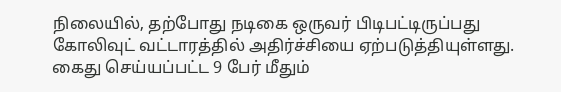நிலையில், தற்போது நடிகை ஒருவர் பிடிபட்டிருப்பது கோலிவுட் வட்டாரத்தில் அதிர்ச்சியை ஏற்படுத்தியுள்ளது. கைது செய்யப்பட்ட 9 பேர் மீதும்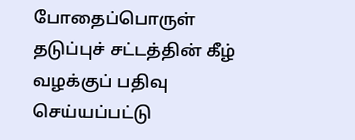போதைப்பொருள் தடுப்புச் சட்டத்தின் கீழ் வழக்குப் பதிவு செய்யப்பட்டு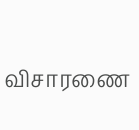விசாரணை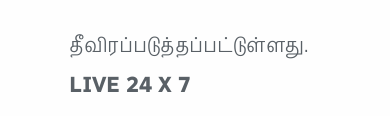தீவிரப்படுத்தப்பட்டுள்ளது.
LIVE 24 X 7